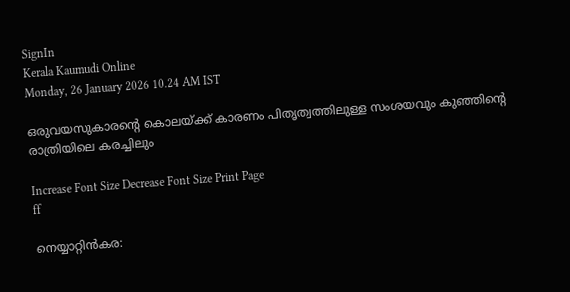SignIn
Kerala Kaumudi Online
Monday, 26 January 2026 10.24 AM IST

ഒരുവയസുകാരന്റെ കൊലയ്ക്ക് കാരണം പിതൃത്വത്തിലുള്ള സംശയവും കുഞ്ഞിന്റെ രാത്രിയിലെ കരച്ചിലും

Increase Font Size Decrease Font Size Print Page
ff

നെയ്യാറ്റിൻകര: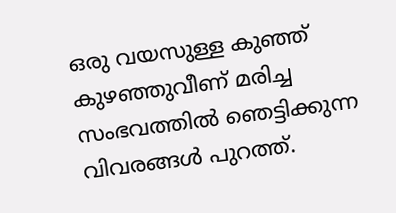ഒരു വയസുള്ള കുഞ്ഞ് കുഴഞ്ഞുവീണ് മരിച്ച സംഭവത്തിൽ ഞെട്ടിക്കുന്ന വിവരങ്ങൾ പുറത്ത്.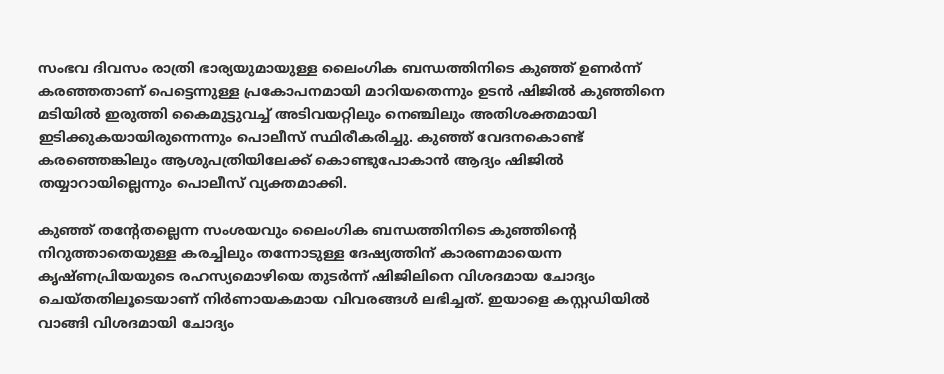സംഭവ ദിവസം രാത്രി ഭാര്യയുമായുള്ള ലൈംഗിക ബന്ധത്തിനിടെ കുഞ്ഞ് ഉണർന്ന് കരഞ്ഞതാണ് പെട്ടെന്നുള്ള പ്രകോപനമായി മാറിയതെന്നും ഉടൻ ഷിജിൽ കുഞ്ഞിനെ മടിയിൽ ഇരുത്തി കൈമുട്ടുവച്ച് അടിവയറ്റിലും നെഞ്ചിലും അതിശക്തമായി ഇടിക്കുകയായിരുന്നെന്നും പൊലീസ് സ്ഥിരീകരിച്ചു. കുഞ്ഞ് വേദനകൊണ്ട് കരഞ്ഞെങ്കിലും ആശുപത്രിയിലേക്ക് കൊണ്ടുപോകാൻ ആദ്യം ഷിജിൽ തയ്യാറായില്ലെന്നും പൊലീസ് വ്യക്തമാക്കി.

കുഞ്ഞ് തന്റേതല്ലെന്ന സംശയവും ലൈംഗിക ബന്ധത്തിനിടെ കുഞ്ഞിന്റെ നിറുത്താതെയുള്ള കരച്ചിലും തന്നോടുള്ള ദേഷ്യത്തിന് കാരണമായെന്ന കൃഷ്ണപ്രിയയുടെ രഹസ്യമൊഴിയെ തുടർന്ന് ഷിജിലിനെ വിശദമായ ചോദ്യം ചെയ്‌തതിലൂടെയാണ് നിർണായകമായ വിവരങ്ങൾ ലഭിച്ചത്. ഇയാളെ കസ്റ്റഡിയിൽ വാങ്ങി വിശദമായി ചോദ്യം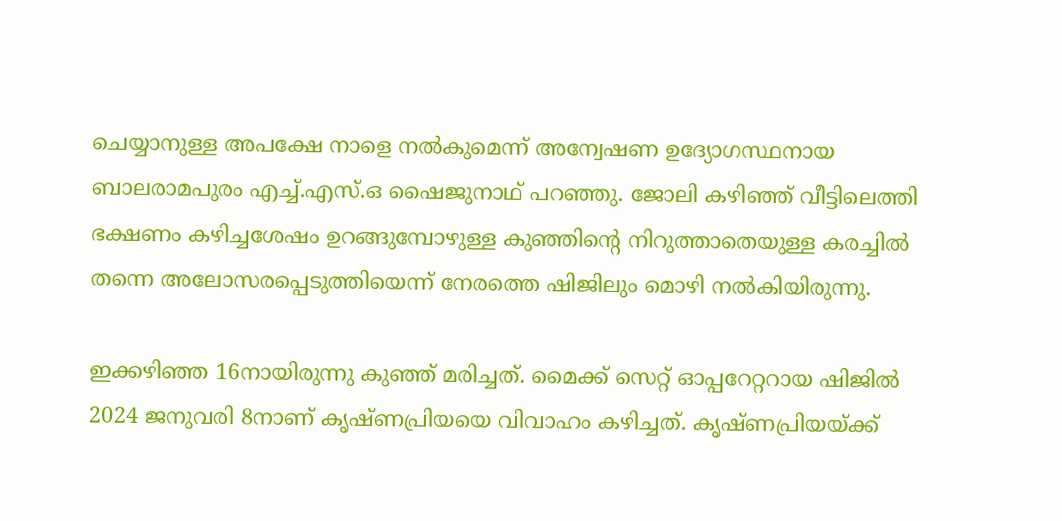ചെയ്യാനുള്ള അപക്ഷേ നാളെ നൽകുമെന്ന് അന്വേഷണ ഉദ്യോഗസ്ഥനായ ബാലരാമപുരം എച്ച്.എസ്.ഒ ഷൈജുനാഥ് പറഞ്ഞു. ജോലി കഴിഞ്ഞ് വീട്ടിലെത്തി ഭക്ഷണം കഴിച്ചശേഷം ഉറങ്ങുമ്പോഴുള്ള കുഞ്ഞിന്റെ നിറുത്താതെയുള്ള കരച്ചിൽ തന്നെ അലോസരപ്പെടുത്തിയെന്ന് നേരത്തെ ഷിജിലും മൊഴി നൽകിയിരുന്നു.

ഇക്കഴിഞ്ഞ 16നായിരുന്നു കുഞ്ഞ് മരിച്ചത്. മൈക്ക് സെറ്റ് ഓപ്പറേറ്ററായ ഷിജിൽ 2024 ജനുവരി 8നാണ് കൃഷ്ണപ്രിയയെ വിവാഹം കഴിച്ചത്. കൃഷ്ണപ്രിയയ്ക്ക്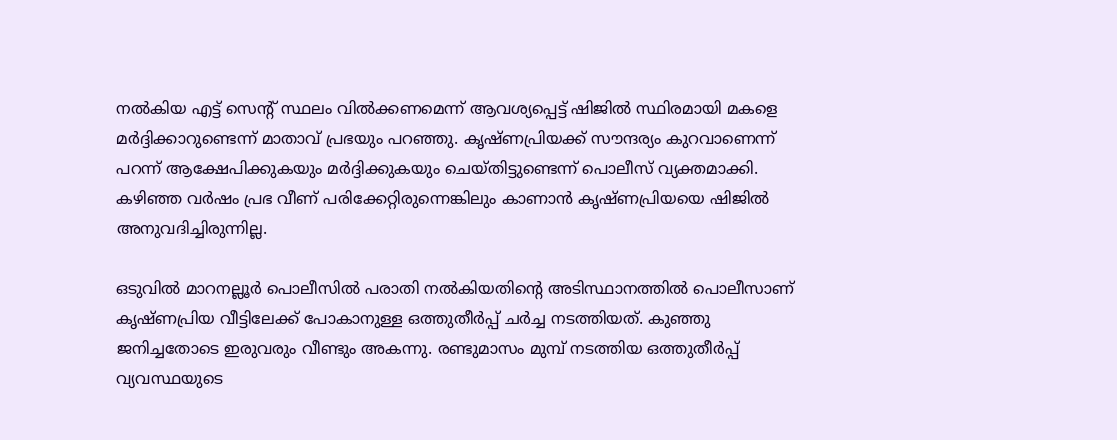നൽകിയ എട്ട് സെന്റ് സ്ഥലം വിൽക്കണമെന്ന് ആവശ്യപ്പെട്ട് ഷിജിൽ സ്ഥിരമായി മകളെ മ‌ർദ്ദിക്കാറുണ്ടെന്ന് മാതാവ് പ്രഭയും പറഞ്ഞു. കൃഷ്ണപ്രിയക്ക് സൗന്ദര്യം കുറവാണെന്ന് പറന്ന് ആക്ഷേപിക്കുകയും മ‌ർദ്ദിക്കുകയും ചെയ്‌തിട്ടുണ്ടെന്ന് പൊലീസ് വ്യക്തമാക്കി. കഴിഞ്ഞ വ‌ർഷം പ്രഭ വീണ് പരിക്കേറ്റിരുന്നെങ്കിലും കാണാൻ കൃഷ്ണപ്രിയയെ ഷിജിൽ അനുവദിച്ചിരുന്നില്ല.

ഒടുവിൽ മാറനല്ലൂർ പൊലീസിൽ പരാതി നൽകിയതിന്റെ അടിസ്ഥാനത്തിൽ പൊലീസാണ് കൃഷ്ണപ്രിയ വീട്ടിലേക്ക് പോകാനുള്ള ഒത്തുതീർപ്പ് ച‌ർച്ച നടത്തിയത്. കുഞ്ഞു ജനിച്ചതോടെ ഇരുവരും വീണ്ടും അകന്നു. രണ്ടുമാസം മുമ്പ് നടത്തിയ ഒത്തുതീർപ്പ് വ്യവസ്ഥയുടെ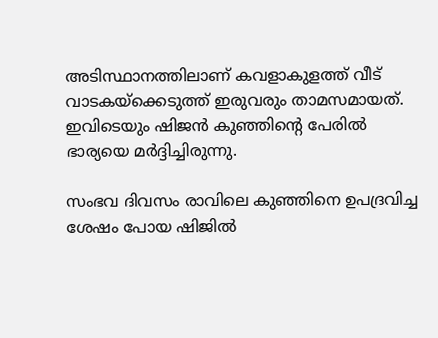അടിസ്ഥാനത്തിലാണ് കവളാകുളത്ത് വീട് വാടകയ്ക്കെടുത്ത് ഇരുവരും താമസമായത്. ഇവിടെയും ഷിജൻ കു‌ഞ്ഞിന്റെ പേരിൽ ഭാര്യയെ മ‌ർദ്ദിച്ചിരുന്നു.

സംഭവ ദിവസം രാവിലെ കുഞ്ഞിനെ ഉപദ്രവിച്ച ശേഷം പോയ ഷിജിൽ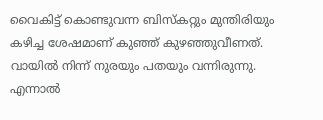വൈകിട്ട് കൊണ്ടുവന്ന ബിസ്‌കറ്റും മുന്തിരിയും കഴിച്ച ശേഷമാണ് കുഞ്ഞ് കുഴഞ്ഞുവീണത്. വായിൽ നിന്ന് നുരയും പതയും വന്നിരുന്നു. എന്നാൽ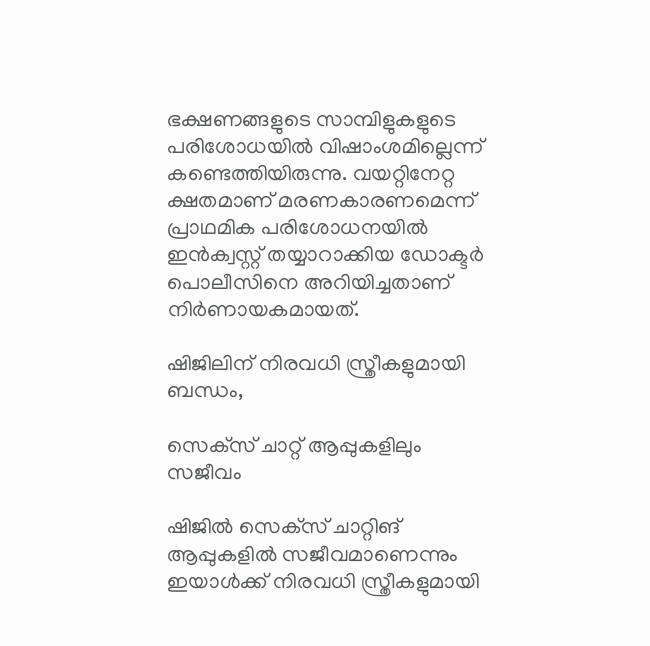ഭക്ഷണങ്ങളുടെ സാമ്പിളുകളുടെ പരിശോധയിൽ വിഷാംശമില്ലെന്ന് കണ്ടെത്തിയിരുന്നു. വയറ്റിനേറ്റ ക്ഷതമാണ് മരണകാരണമെന്ന് പ്രാഥമിക പരിശോധനയിൽ ഇൻക്വസ്റ്റ് തയ്യാറാക്കിയ ഡോക്ട‌‌ർ പൊലീസിനെ അറിയിച്ചതാണ് നിർണായകമായത്.

ഷിജിലിന് നിരവധി സ്ത്രീകളുമായി ബന്ധം,

സെക്‌സ് ചാറ്റ് ആപ്പുകളിലും സജീവം

ഷിജിൽ സെക്‌സ് ചാറ്റിങ് ആപ്പുകളിൽ സജീവമാണെന്നും ഇയാൾക്ക് നിരവധി സ്ത്രീകളുമായി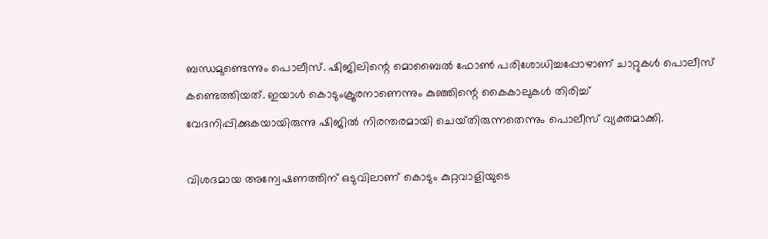ബന്ധമുണ്ടെന്നും പൊലീസ്. ഷിജിലിന്റെ മൊബൈൽ ഫോൺ പരിശോധിച്ചപ്പോഴാണ് ചാറ്റുകൾ പൊലീസ് കണ്ടെത്തിയത്. ഇയാൾ കൊടുംക്രൂരനാണെന്നും കുഞ്ഞിന്റെ കൈകാലുകൾ തിരിച്ച് വേദനിപ്പിക്കുകയായിരുന്നു ഷിജിൽ നിരന്തരമായി ചെയ്‌തിരുന്നതെന്നും പൊലീസ് വ്യക്തമാക്കി.

വിശദമായ അന്വേഷണത്തിന് ഒടുവിലാണ് കൊടും കുറ്റവാളിയുടെ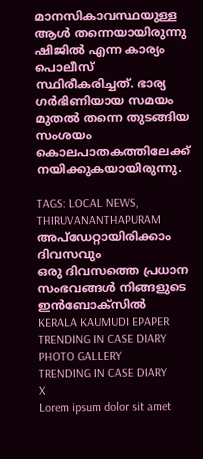മാനസികാവസ്ഥയുള്ള ആൾ തന്നെയായിരുന്നു ഷിജിൽ എന്ന കാര്യം പൊലീസ് സ്ഥിരീകരിച്ചത്. ഭാര്യ ഗർഭിണിയായ സമയം മുതൽ തന്നെ തുടങ്ങിയ സംശയം കൊലപാതകത്തിലേക്ക് നയിക്കുകയായിരുന്നു.

TAGS: LOCAL NEWS, THIRUVANANTHAPURAM
അപ്ഡേറ്റായിരിക്കാം ദിവസവും
ഒരു ദിവസത്തെ പ്രധാന സംഭവങ്ങൾ നിങ്ങളുടെ ഇൻബോക്സിൽ
KERALA KAUMUDI EPAPER
TRENDING IN CASE DIARY
PHOTO GALLERY
TRENDING IN CASE DIARY
X
Lorem ipsum dolor sit amet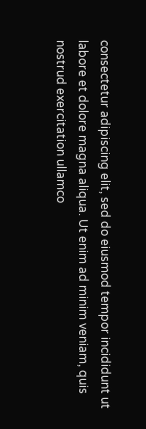consectetur adipiscing elit, sed do eiusmod tempor incididunt ut labore et dolore magna aliqua. Ut enim ad minim veniam, quis nostrud exercitation ullamco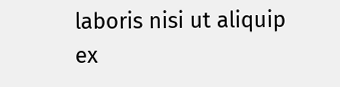laboris nisi ut aliquip ex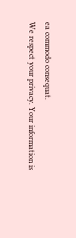ea commodo consequat.
We respect your privacy. Your information is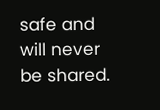safe and will never be shared.